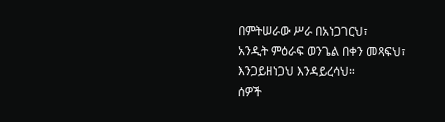በምትሠራው ሥራ በአነጋገርህ፣
አንዲት ምዕራፍ ወንጌል በቀን መጻፍህ፣
እንጋይዘነጋህ እንዳይረሳህ።
ሰዎች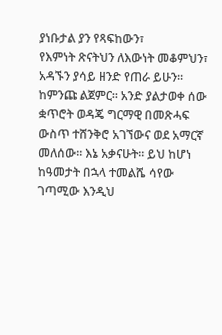ያነቡታል ያን የጻፍከውን፣
የእምነት ጽናትህን ለእውነት መቆምህን፣
አዳኙን ያሳይ ዘንድ የጠራ ይሁን።
ከምንጩ ልጀምር። አንድ ያልታወቀ ሰው ቋጥሮት ወዳጄ ግርማዊ በመጽሓፍ
ውስጥ ተሸንቅሮ አገኘውና ወደ አማርኛ መለሰው። እኔ አቃናሁት። ይህ ከሆነ
ከዓመታት በኋላ ተመልሼ ሳየው ገጣሚው እንዲህ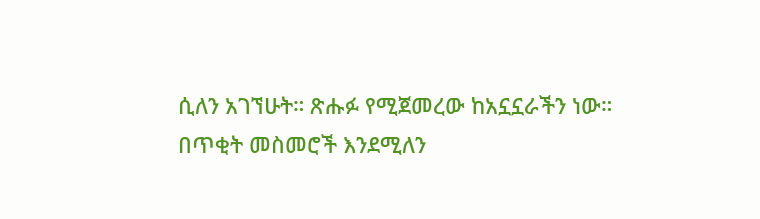ሲለን አገኘሁት። ጽሑፉ የሚጀመረው ከአኗኗራችን ነው። በጥቂት መስመሮች እንደሚለን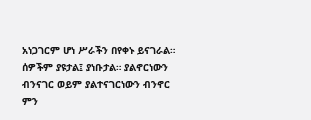አነጋገርም ሆነ ሥራችን በየቀኑ ይናገራል። ሰዎችም ያዩታል፤ ያነቡታል። ያልኖርነውን
ብንናገር ወይም ያልተናገርነውን ብንኖር ምን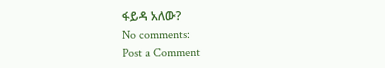ፋይዳ አለው?
No comments:
Post a Comment